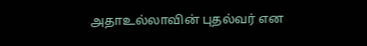அதாஉல்லாவின் புதல்வர் என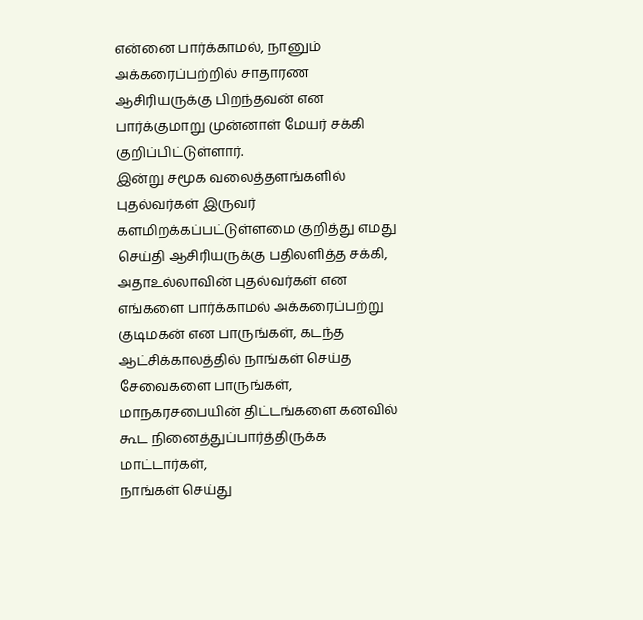என்னை பார்க்காமல், நானும் அக்கரைப்பற்றில் சாதாரண ஆசிரியருக்கு பிறந்தவன் என பார்க்குமாறு முன்னாள் மேயர் சக்கி குறிப்பிட்டுள்ளார்.
இன்று சமூக வலைத்தளங்களில் புதல்வர்கள் இருவர் களமிறக்கப்பட்டுள்ளமை குறித்து எமது செய்தி ஆசிரியருக்கு பதிலளித்த சக்கி,
அதாஉல்லாவின் புதல்வர்கள் என எங்களை பார்க்காமல் அக்கரைப்பற்று குடிமகன் என பாருங்கள், கடந்த ஆட்சிக்காலத்தில் நாங்கள் செய்த சேவைகளை பாருங்கள், மாநகரசபையின் திட்டங்களை கனவில் கூட நினைத்துப்பார்த்திருக்க மாட்டார்கள்,
நாங்கள் செய்து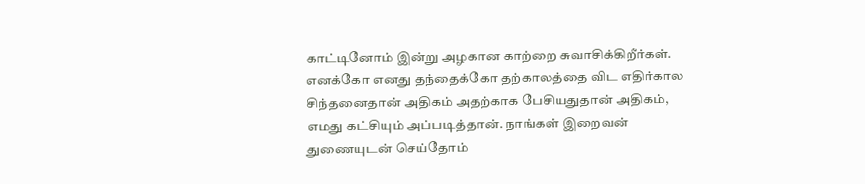காட்டினோம் இன்று அழகான காற்றை சுவாசிக்கிறீர்கள். எனக்கோ எனது தந்தைக்கோ தற்காலத்தை விட எதிர்கால சிந்தனைதான் அதிகம் அதற்காக பேசியதுதான் அதிகம், எமது கட்சியும் அப்படித்தான். நாங்கள் இறைவன் துணையுடன் செய்தோம்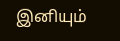இனியும்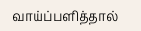வாய்ப்பளித்தால்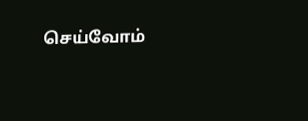செய்வோம்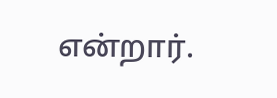என்றார்.